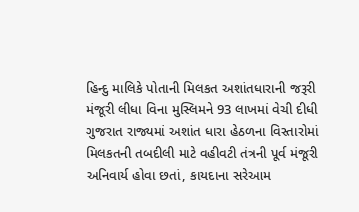હિન્દુ માલિકે પોતાની મિલકત અશાંતધારાની જરૂરી મંજૂરી લીધા વિના મુસ્લિમને 93 લાખમાં વેચી દીધી
ગુજરાત રાજ્યમાં અશાંત ધારા હેઠળના વિસ્તારોમાં મિલકતની તબદીલી માટે વહીવટી તંત્રની પૂર્વ મંજૂરી અનિવાર્ય હોવા છતાં, કાયદાના સરેઆમ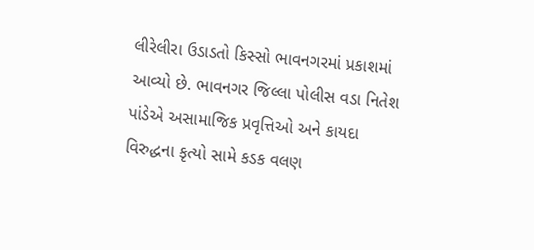લીરેલીરા ઉડાડતો કિસ્સો ભાવનગરમાં પ્રકાશમાં આવ્યો છે. ભાવનગર જિલ્લા પોલીસ વડા નિતેશ પાંડેએ અસામાજિક પ્રવૃત્તિઓ અને કાયદા વિરુદ્ધના કૃત્યો સામે કડક વલણ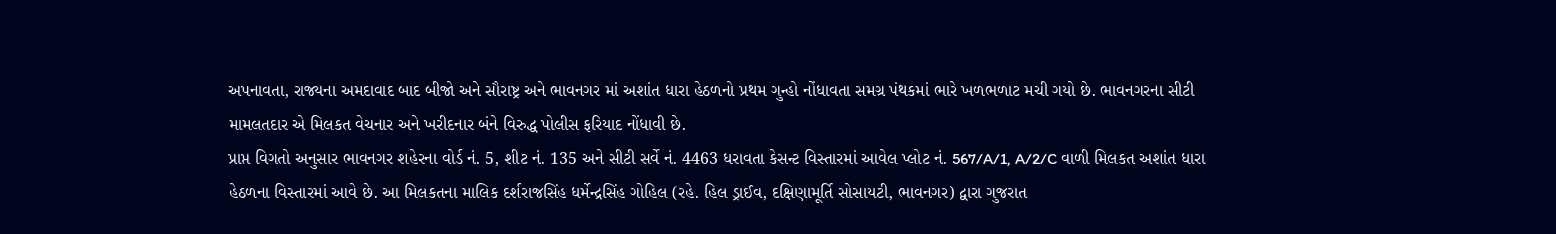અપનાવતા, રાજ્યના અમદાવાદ બાદ બીજો અને સૌરાષ્ટ્ર અને ભાવનગર માં અશાંત ધારા હેઠળનો પ્રથમ ગુન્હો નોંધાવતા સમગ્ર પંથકમાં ભારે ખળભળાટ મચી ગયો છે. ભાવનગરના સીટી મામલતદાર એ મિલકત વેચનાર અને ખરીદનાર બંને વિરુદ્ધ પોલીસ ફરિયાદ નોંધાવી છે.
પ્રાપ્ત વિગતો અનુસાર ભાવનગર શહેરના વોર્ડ નં. 5, શીટ નં. 135 અને સીટી સર્વે નં. 4463 ધરાવતા કેસન્ટ વિસ્તારમાં આવેલ પ્લોટ નં. 567/A/1, A/2/C વાળી મિલકત અશાંત ધારા હેઠળના વિસ્તારમાં આવે છે. આ મિલકતના માલિક દર્શરાજસિંહ ધર્મેન્દ્રસિંહ ગોહિલ (રહે. હિલ ડ્રાઈવ, દક્ષિણામૂર્તિ સોસાયટી, ભાવનગર) દ્વારા ગુજરાત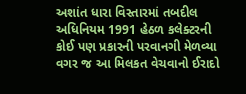અશાંત ધારા વિસ્તારમાં તબદીલ અધિનિયમ 1991 હેઠળ કલેક્ટરની કોઈ પણ પ્રકારની પરવાનગી મેળવ્યા વગર જ આ મિલકત વેચવાનો ઈરાદો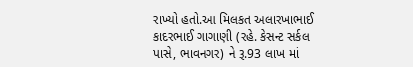રાખ્યો હતો.આ મિલકત અલારખાભાઈ કાદરભાઈ ગાગાણી (રહે. કેસન્ટ સર્કલ પાસે, ભાવનગર) ને રૂ.93 લાખ માં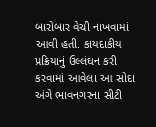બારોબાર વેચી નાખવામાં આવી હતી. કાયદાકીય પ્રક્રિયાનું ઉલ્લંઘન કરી કરવામાં આવેલા આ સોદા અંગે ભાવનગરના સીટી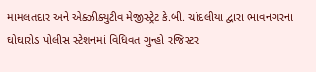મામલતદાર અને એક્ઝીક્યુટીવ મેજીસ્ટ્રેટ કે.બી. ચાંદલીયા દ્વારા ભાવનગરના ઘોઘારોડ પોલીસ સ્ટેશનમાં વિધિવત ગુન્હો રજિસ્ટર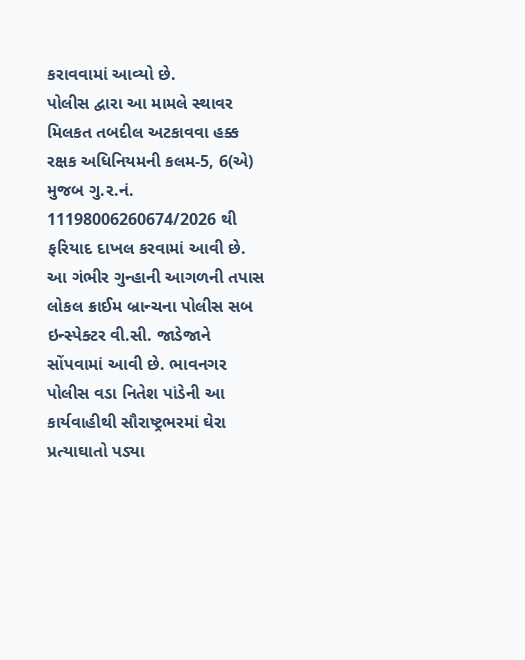કરાવવામાં આવ્યો છે.
પોલીસ દ્વારા આ મામલે સ્થાવર મિલકત તબદીલ અટકાવવા હક્ક રક્ષક અધિનિયમની કલમ-5, 6(એ) મુજબ ગુ.ર.નં. 11198006260674/2026 થી ફરિયાદ દાખલ કરવામાં આવી છે. આ ગંભીર ગુન્હાની આગળની તપાસ લોકલ ક્રાઈમ બ્રાન્ચના પોલીસ સબ ઇન્સ્પેક્ટર વી.સી. જાડેજાને સોંપવામાં આવી છે. ભાવનગર પોલીસ વડા નિતેશ પાંડેની આ કાર્યવાહીથી સૌરાષ્ટ્રભરમાં ઘેરા પ્રત્યાઘાતો પડ્યા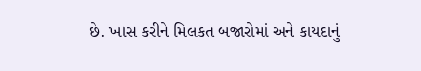છે. ખાસ કરીને મિલકત બજારોમાં અને કાયદાનું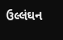ઉલ્લંઘન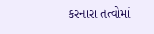કરનારા તત્વોમાં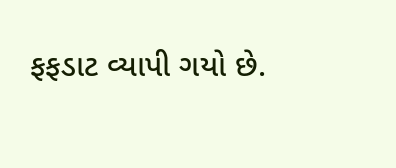ફફડાટ વ્યાપી ગયો છે.